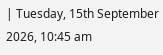| Tuesday, 15th September 2026, 10:45 am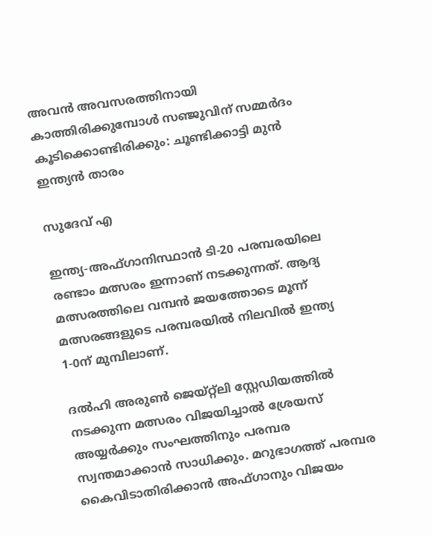അവൻ അവസരത്തിനായി കാത്തിരിക്കുമ്പോൾ സഞ്ജുവിന് സമ്മർദം കൂടിക്കൊണ്ടിരിക്കും: ചൂണ്ടിക്കാട്ടി മുൻ ഇന്ത്യൻ താരം

സുദേവ് എ

ഇന്ത്യ-അഫ്ഗാനിസ്ഥാൻ ടി-20 പരമ്പരയിലെ രണ്ടാം മത്സരം ഇന്നാണ് നടക്കുന്നത്. ആദ്യ മത്സരത്തിലെ വമ്പൻ ജയത്തോടെ മൂന്ന് മത്സരങ്ങളുടെ പരമ്പരയിൽ നിലവിൽ ഇന്ത്യ 1-0ന് മുമ്പിലാണ്.

ദൽഹി അരുൺ ജെയ്റ്റ്ലി സ്റ്റേഡിയത്തിൽ നടക്കുന്ന മത്സരം വിജയിച്ചാൽ ശ്രേയസ് അയ്യർക്കും സംഘത്തിനും പരമ്പര സ്വന്തമാക്കാൻ സാധിക്കും. മറുഭാഗത്ത് പരമ്പര കൈവിടാതിരിക്കാൻ അഫ്ഗാനും വിജയം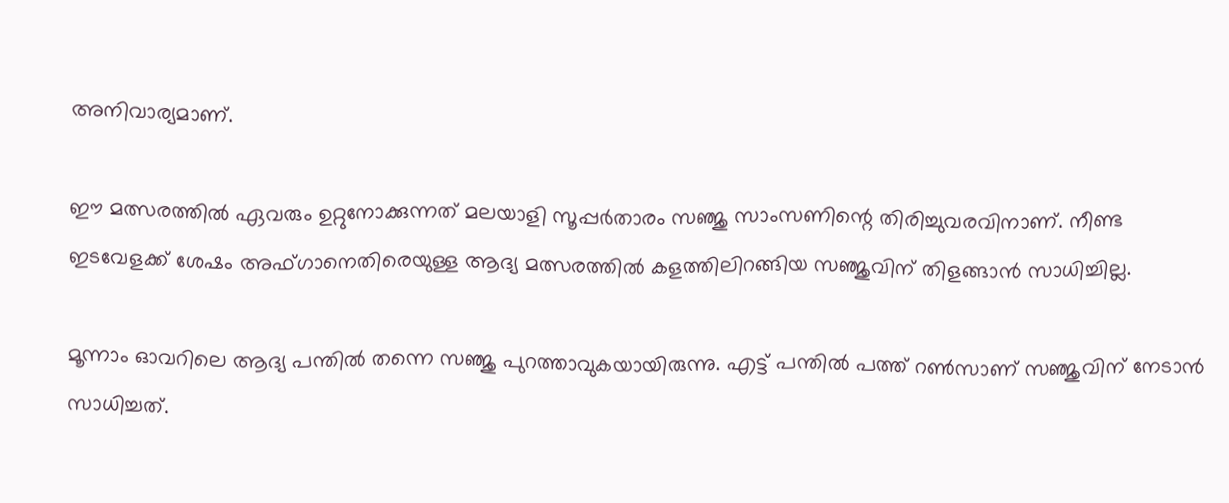അനിവാര്യമാണ്.

ഈ മത്സരത്തിൽ ഏവരും ഉറ്റുനോക്കുന്നത് മലയാളി സൂപ്പർതാരം സഞ്ജു സാംസണിന്റെ തിരിച്ചുവരവിനാണ്. നീണ്ട ഇടവേളക്ക് ശേഷം അഫ്ഗാനെതിരെയുള്ള ആദ്യ മത്സരത്തിൽ കളത്തിലിറങ്ങിയ സഞ്ജുവിന് തിളങ്ങാൻ സാധിച്ചില്ല.

മൂന്നാം ഓവറിലെ ആദ്യ പന്തിൽ തന്നെ സഞ്ജു പുറത്താവുകയായിരുന്നു. എട്ട് പന്തിൽ പത്ത് റൺസാണ് സഞ്ജുവിന് നേടാൻ സാധിച്ചത്.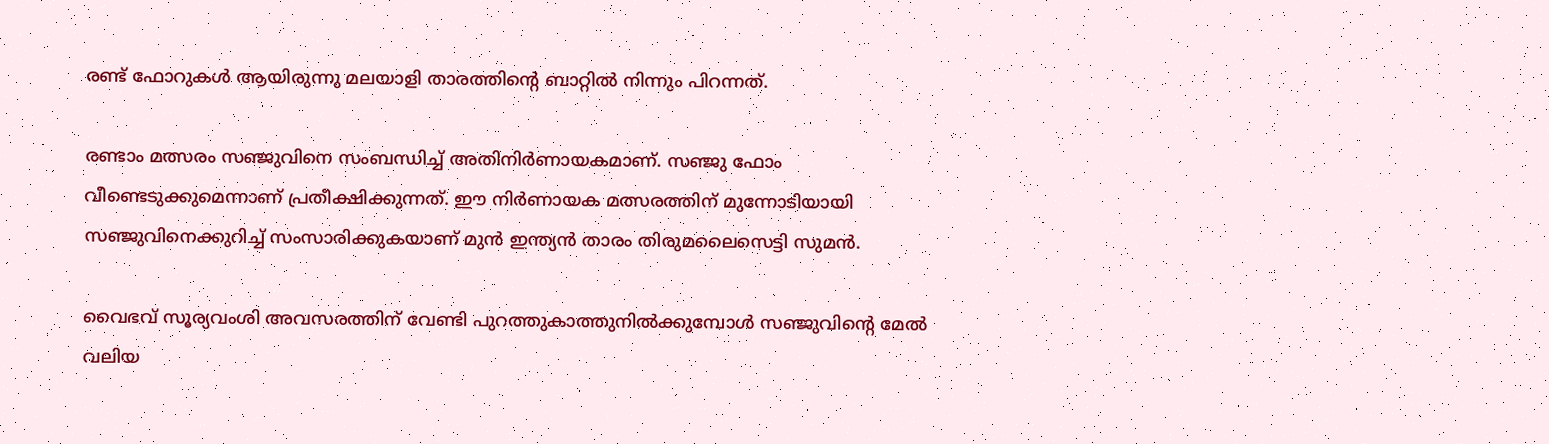രണ്ട് ഫോറുകൾ ആയിരുന്നു മലയാളി താരത്തിന്റെ ബാറ്റിൽ നിന്നും പിറന്നത്.

രണ്ടാം മത്സരം സഞ്ജുവിനെ സംബന്ധിച്ച് അതിനിർണായകമാണ്. സഞ്ജു ഫോം വീണ്ടെടുക്കുമെന്നാണ് പ്രതീക്ഷിക്കുന്നത്. ഈ നിർണായക മത്സരത്തിന് മുന്നോടിയായി സഞ്ജുവിനെക്കുറിച്ച് സംസാരിക്കുകയാണ് മുൻ ഇന്ത്യൻ താരം തിരുമലൈസെട്ടി സുമൻ.

വൈഭവ് സൂര്യവംശി അവസരത്തിന് വേണ്ടി പുറത്തുകാത്തുനിൽക്കുമ്പോൾ സഞ്ജുവിന്റെ മേൽ വലിയ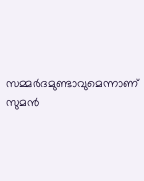സമ്മർദമുണ്ടാവുമെന്നാണ് സുമൻ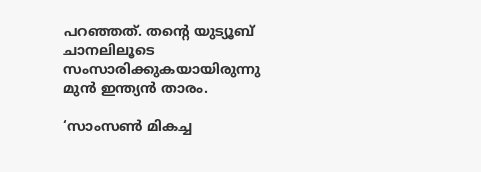പറഞ്ഞത്. തന്റെ യുട്യൂബ് ചാനലിലൂടെ സംസാരിക്കുകയായിരുന്നു മുൻ ഇന്ത്യൻ താരം.

‘സാംസൺ മികച്ച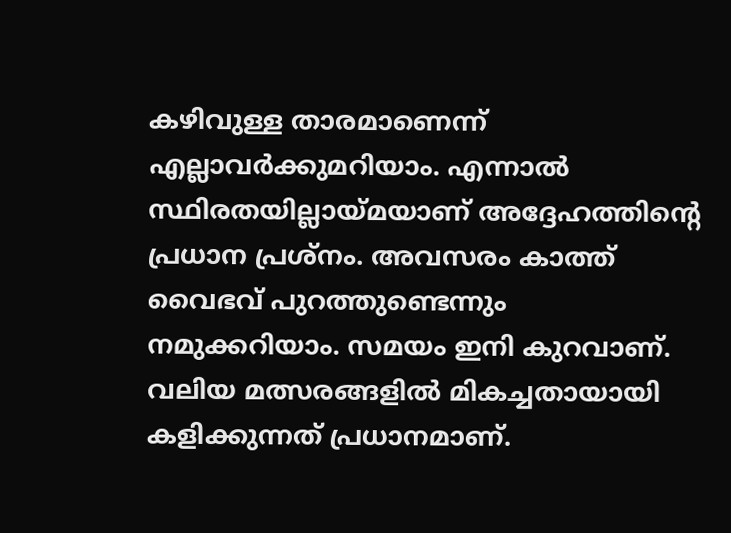കഴിവുള്ള താരമാണെന്ന് എല്ലാവർക്കുമറിയാം. എന്നാൽ സ്ഥിരതയില്ലായ്മയാണ് അദ്ദേഹത്തിന്റെ പ്രധാന പ്രശ്നം. അവസരം കാത്ത് വൈഭവ് പുറത്തുണ്ടെന്നും നമുക്കറിയാം. സമയം ഇനി കുറവാണ്. വലിയ മത്സരങ്ങളിൽ മികച്ചതായായി കളിക്കുന്നത് പ്രധാനമാണ്.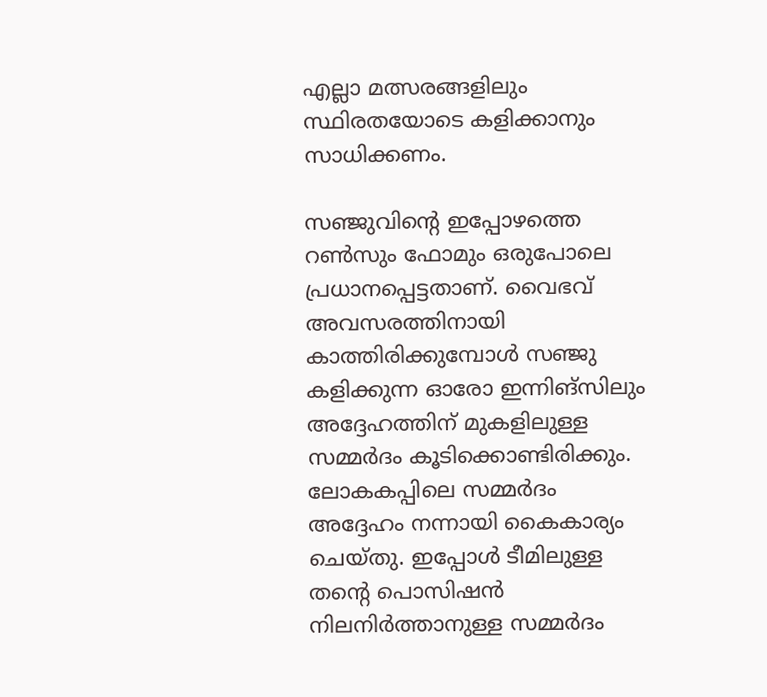എല്ലാ മത്സരങ്ങളിലും സ്ഥിരതയോടെ കളിക്കാനും സാധിക്കണം.

സഞ്ജുവിന്റെ ഇപ്പോഴത്തെ റൺസും ഫോമും ഒരുപോലെ പ്രധാനപ്പെട്ടതാണ്. വൈഭവ് അവസരത്തിനായി കാത്തിരിക്കുമ്പോൾ സഞ്ജു കളിക്കുന്ന ഓരോ ഇന്നിങ്സിലും അദ്ദേഹത്തിന് മുകളിലുള്ള സമ്മർദം കൂടിക്കൊണ്ടിരിക്കും. ലോകകപ്പിലെ സമ്മർദം അദ്ദേഹം നന്നായി കൈകാര്യം ചെയ്തു. ഇപ്പോൾ ടീമിലുള്ള തന്റെ പൊസിഷൻ നിലനിർത്താനുള്ള സമ്മർദം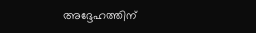അദ്ദേഹത്തിന്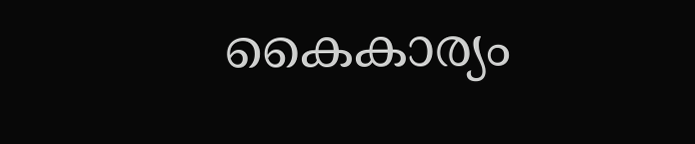കൈകാര്യം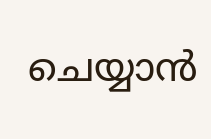ചെയ്യാൻ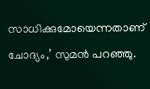സാധിക്കുമോയെന്നതാണ് ചോദ്യം,’ സുമൻ പറഞ്ഞു.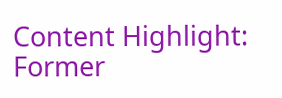Content Highlight: Former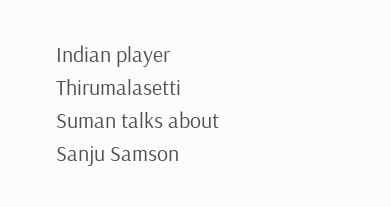Indian player Thirumalasetti Suman talks about Sanju Samson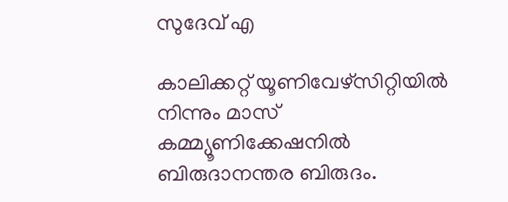സുദേവ് എ

കാലിക്കറ്റ് യൂണിവേഴ്‌സിറ്റിയില്‍ നിന്നും മാസ് കമ്മ്യൂണിക്കേഷനില്‍ ബിരുദാനന്തര ബിരുദം.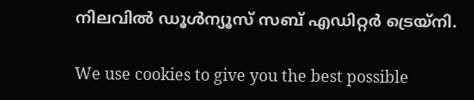നിലവില്‍ ഡൂള്‍ന്യൂസ് സബ് എഡിറ്റര്‍ ട്രെയ്‌നി.

We use cookies to give you the best possible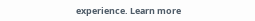experience. Learn more